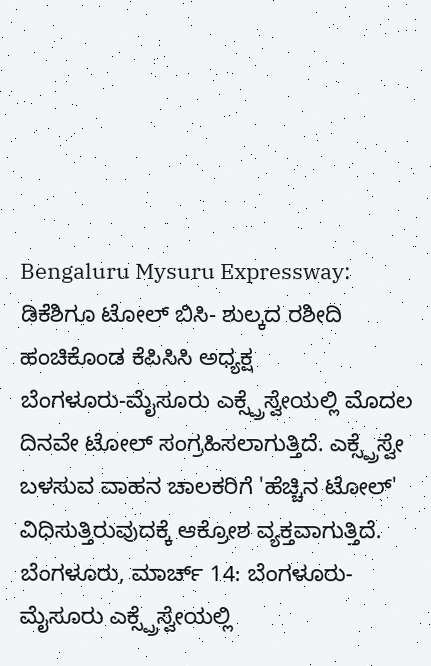Bengaluru Mysuru Expressway: ಡಿಕೆಶಿಗೂ ಟೋಲ್ ಬಿಸಿ- ಶುಲ್ಕದ ರಶೀದಿ ಹಂಚಿಕೊಂಡ ಕೆಪಿಸಿಸಿ ಅಧ್ಯಕ್ಷ
ಬೆಂಗಳೂರು-ಮೈಸೂರು ಎಕ್ಸ್ಪ್ರೆಸ್ವೇಯಲ್ಲಿ ಮೊದಲ ದಿನವೇ ಟೋಲ್ ಸಂಗ್ರಹಿಸಲಾಗುತ್ತಿದೆ. ಎಕ್ಸ್ಪ್ರೆಸ್ವೇ ಬಳಸುವ ವಾಹನ ಚಾಲಕರಿಗೆ 'ಹೆಚ್ಚಿನ ಟೋಲ್' ವಿಧಿಸುತ್ತಿರುವುದಕ್ಕೆ ಆಕ್ರೋಶ ವ್ಯಕ್ತವಾಗುತ್ತಿದೆ.
ಬೆಂಗಳೂರು, ಮಾರ್ಚ್ 14: ಬೆಂಗಳೂರು-ಮೈಸೂರು ಎಕ್ಸ್ಪ್ರೆಸ್ವೇಯಲ್ಲಿ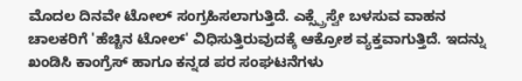ಮೊದಲ ದಿನವೇ ಟೋಲ್ ಸಂಗ್ರಹಿಸಲಾಗುತ್ತಿದೆ. ಎಕ್ಸ್ಪ್ರೆಸ್ವೇ ಬಳಸುವ ವಾಹನ ಚಾಲಕರಿಗೆ 'ಹೆಚ್ಚಿನ ಟೋಲ್' ವಿಧಿಸುತ್ತಿರುವುದಕ್ಕೆ ಆಕ್ರೋಶ ವ್ಯಕ್ತವಾಗುತ್ತಿದೆ. ಇದನ್ನು ಖಂಡಿಸಿ ಕಾಂಗ್ರೆಸ್ ಹಾಗೂ ಕನ್ನಡ ಪರ ಸಂಘಟನೆಗಳು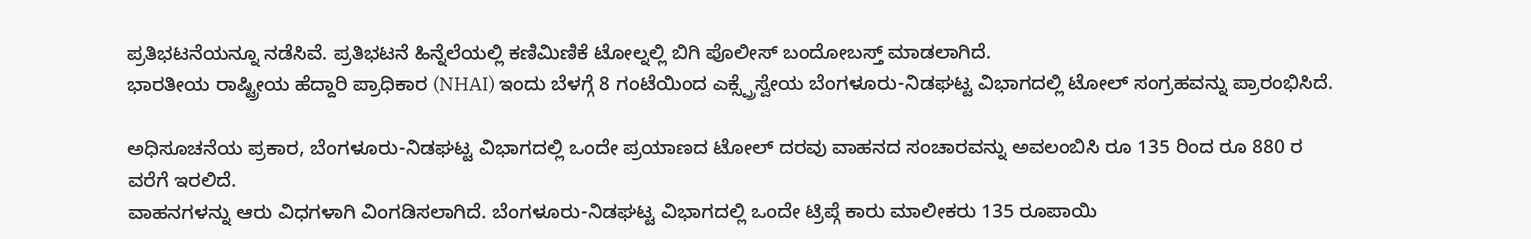ಪ್ರತಿಭಟನೆಯನ್ನೂ ನಡೆಸಿವೆ. ಪ್ರತಿಭಟನೆ ಹಿನ್ನೆಲೆಯಲ್ಲಿ ಕಣಿಮಿಣಿಕೆ ಟೋಲ್ನಲ್ಲಿ ಬಿಗಿ ಪೊಲೀಸ್ ಬಂದೋಬಸ್ತ್ ಮಾಡಲಾಗಿದೆ.
ಭಾರತೀಯ ರಾಷ್ಟ್ರೀಯ ಹೆದ್ದಾರಿ ಪ್ರಾಧಿಕಾರ (NHAI) ಇಂದು ಬೆಳಗ್ಗೆ 8 ಗಂಟೆಯಿಂದ ಎಕ್ಸ್ಪ್ರೆಸ್ವೇಯ ಬೆಂಗಳೂರು-ನಿಡಘಟ್ಟ ವಿಭಾಗದಲ್ಲಿ ಟೋಲ್ ಸಂಗ್ರಹವನ್ನು ಪ್ರಾರಂಭಿಸಿದೆ.

ಅಧಿಸೂಚನೆಯ ಪ್ರಕಾರ, ಬೆಂಗಳೂರು-ನಿಡಘಟ್ಟ ವಿಭಾಗದಲ್ಲಿ ಒಂದೇ ಪ್ರಯಾಣದ ಟೋಲ್ ದರವು ವಾಹನದ ಸಂಚಾರವನ್ನು ಅವಲಂಬಿಸಿ ರೂ 135 ರಿಂದ ರೂ 880 ರ ವರೆಗೆ ಇರಲಿದೆ.
ವಾಹನಗಳನ್ನು ಆರು ವಿಧಗಳಾಗಿ ವಿಂಗಡಿಸಲಾಗಿದೆ. ಬೆಂಗಳೂರು-ನಿಡಘಟ್ಟ ವಿಭಾಗದಲ್ಲಿ ಒಂದೇ ಟ್ರಿಪ್ಗೆ ಕಾರು ಮಾಲೀಕರು 135 ರೂಪಾಯಿ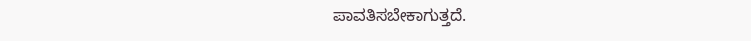ಪಾವತಿಸಬೇಕಾಗುತ್ತದೆ.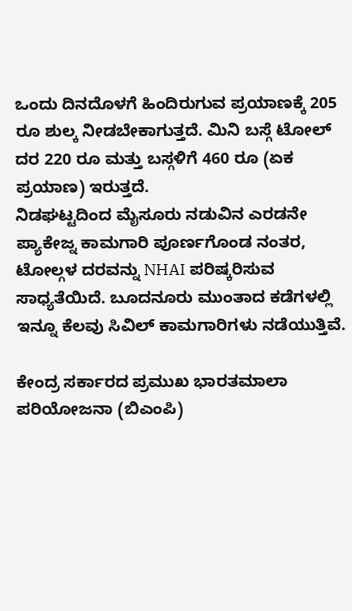ಒಂದು ದಿನದೊಳಗೆ ಹಿಂದಿರುಗುವ ಪ್ರಯಾಣಕ್ಕೆ 205 ರೂ ಶುಲ್ಕ ನೀಡಬೇಕಾಗುತ್ತದೆ. ಮಿನಿ ಬಸ್ಗೆ ಟೋಲ್ ದರ 220 ರೂ ಮತ್ತು ಬಸ್ಗಳಿಗೆ 460 ರೂ (ಏಕ ಪ್ರಯಾಣ) ಇರುತ್ತದೆ.
ನಿಡಘಟ್ಟದಿಂದ ಮೈಸೂರು ನಡುವಿನ ಎರಡನೇ ಪ್ಯಾಕೇಜ್ನ ಕಾಮಗಾರಿ ಪೂರ್ಣಗೊಂಡ ನಂತರ, ಟೋಲ್ಗಳ ದರವನ್ನು NHAI ಪರಿಷ್ಕರಿಸುವ ಸಾಧ್ಯತೆಯಿದೆ. ಬೂದನೂರು ಮುಂತಾದ ಕಡೆಗಳಲ್ಲಿ ಇನ್ನೂ ಕೆಲವು ಸಿವಿಲ್ ಕಾಮಗಾರಿಗಳು ನಡೆಯುತ್ತಿವೆ.

ಕೇಂದ್ರ ಸರ್ಕಾರದ ಪ್ರಮುಖ ಭಾರತಮಾಲಾ ಪರಿಯೋಜನಾ (ಬಿಎಂಪಿ)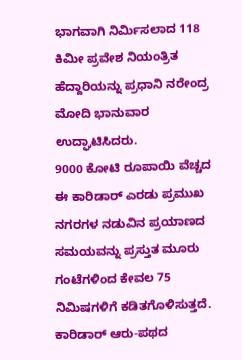ಭಾಗವಾಗಿ ನಿರ್ಮಿಸಲಾದ 118 ಕಿಮೀ ಪ್ರವೇಶ ನಿಯಂತ್ರಿತ ಹೆದ್ದಾರಿಯನ್ನು ಪ್ರಧಾನಿ ನರೇಂದ್ರ ಮೋದಿ ಭಾನುವಾರ ಉದ್ಘಾಟಿಸಿದರು.
9000 ಕೋಟಿ ರೂಪಾಯಿ ವೆಚ್ಚದ ಈ ಕಾರಿಡಾರ್ ಎರಡು ಪ್ರಮುಖ ನಗರಗಳ ನಡುವಿನ ಪ್ರಯಾಣದ ಸಮಯವನ್ನು ಪ್ರಸ್ತುತ ಮೂರು ಗಂಟೆಗಳಿಂದ ಕೇವಲ 75 ನಿಮಿಷಗಳಿಗೆ ಕಡಿತಗೊಳಿಸುತ್ತದೆ.
ಕಾರಿಡಾರ್ ಆರು-ಪಥದ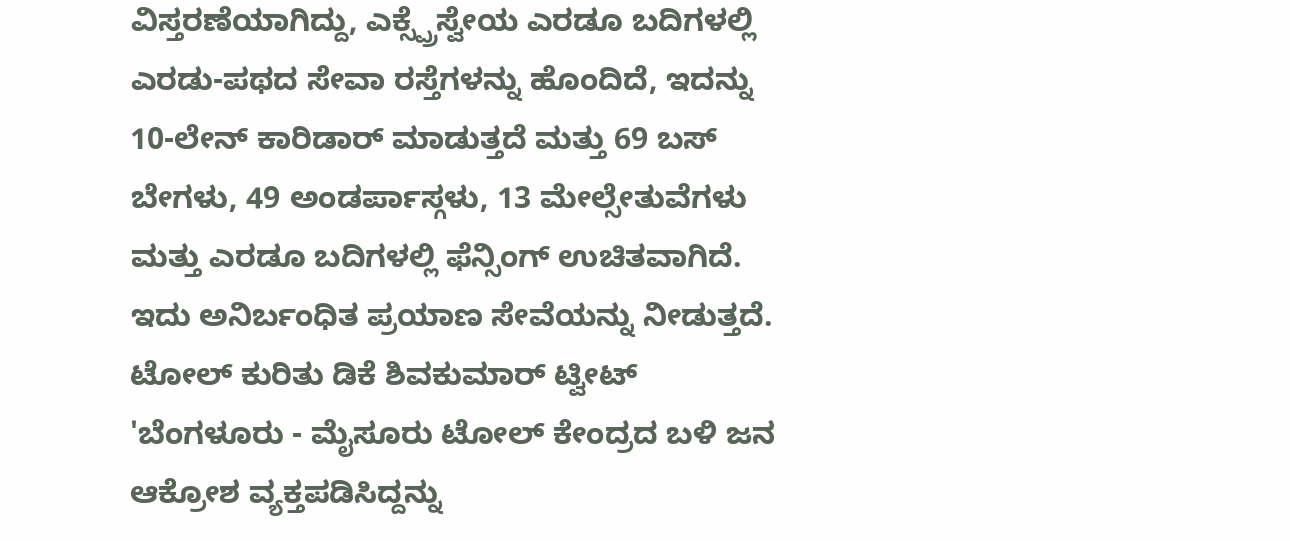ವಿಸ್ತರಣೆಯಾಗಿದ್ದು, ಎಕ್ಸ್ಪ್ರೆಸ್ವೇಯ ಎರಡೂ ಬದಿಗಳಲ್ಲಿ ಎರಡು-ಪಥದ ಸೇವಾ ರಸ್ತೆಗಳನ್ನು ಹೊಂದಿದೆ, ಇದನ್ನು 10-ಲೇನ್ ಕಾರಿಡಾರ್ ಮಾಡುತ್ತದೆ ಮತ್ತು 69 ಬಸ್ ಬೇಗಳು, 49 ಅಂಡರ್ಪಾಸ್ಗಳು, 13 ಮೇಲ್ಸೇತುವೆಗಳು ಮತ್ತು ಎರಡೂ ಬದಿಗಳಲ್ಲಿ ಫೆನ್ಸಿಂಗ್ ಉಚಿತವಾಗಿದೆ. ಇದು ಅನಿರ್ಬಂಧಿತ ಪ್ರಯಾಣ ಸೇವೆಯನ್ನು ನೀಡುತ್ತದೆ.
ಟೋಲ್ ಕುರಿತು ಡಿಕೆ ಶಿವಕುಮಾರ್ ಟ್ವೀಟ್
'ಬೆಂಗಳೂರು - ಮೈಸೂರು ಟೋಲ್ ಕೇಂದ್ರದ ಬಳಿ ಜನ ಆಕ್ರೋಶ ವ್ಯಕ್ತಪಡಿಸಿದ್ದನ್ನು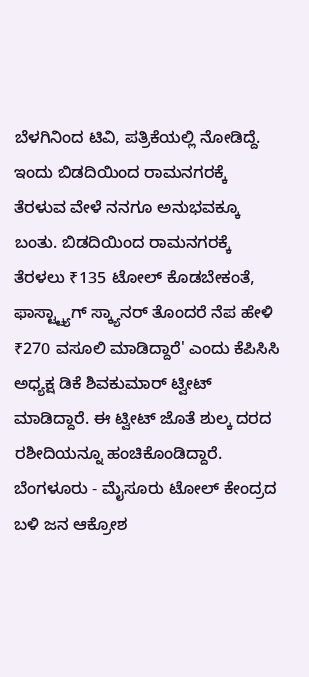ಬೆಳಗಿನಿಂದ ಟಿವಿ, ಪತ್ರಿಕೆಯಲ್ಲಿ ನೋಡಿದ್ದೆ. ಇಂದು ಬಿಡದಿಯಿಂದ ರಾಮನಗರಕ್ಕೆ ತೆರಳುವ ವೇಳೆ ನನಗೂ ಅನುಭವಕ್ಕೂ ಬಂತು. ಬಿಡದಿಯಿಂದ ರಾಮನಗರಕ್ಕೆ ತೆರಳಲು ₹135 ಟೋಲ್ ಕೊಡಬೇಕಂತೆ, ಫಾಸ್ಟ್ಟ್ಯಾಗ್ ಸ್ಕ್ಯಾನರ್ ತೊಂದರೆ ನೆಪ ಹೇಳಿ ₹270 ವಸೂಲಿ ಮಾಡಿದ್ದಾರೆ' ಎಂದು ಕೆಪಿಸಿಸಿ ಅಧ್ಯಕ್ಷ ಡಿಕೆ ಶಿವಕುಮಾರ್ ಟ್ವೀಟ್ ಮಾಡಿದ್ದಾರೆ. ಈ ಟ್ವೀಟ್ ಜೊತೆ ಶುಲ್ಕ ದರದ ರಶೀದಿಯನ್ನೂ ಹಂಚಿಕೊಂಡಿದ್ದಾರೆ.
ಬೆಂಗಳೂರು - ಮೈಸೂರು ಟೋಲ್ ಕೇಂದ್ರದ ಬಳಿ ಜನ ಆಕ್ರೋಶ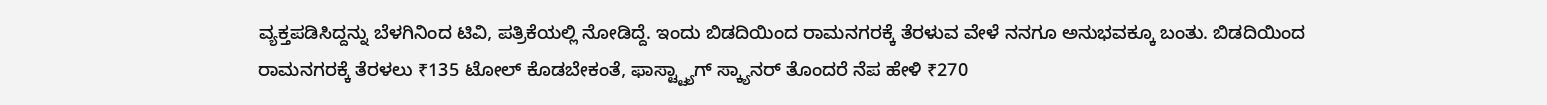ವ್ಯಕ್ತಪಡಿಸಿದ್ದನ್ನು ಬೆಳಗಿನಿಂದ ಟಿವಿ, ಪತ್ರಿಕೆಯಲ್ಲಿ ನೋಡಿದ್ದೆ. ಇಂದು ಬಿಡದಿಯಿಂದ ರಾಮನಗರಕ್ಕೆ ತೆರಳುವ ವೇಳೆ ನನಗೂ ಅನುಭವಕ್ಕೂ ಬಂತು. ಬಿಡದಿಯಿಂದ ರಾಮನಗರಕ್ಕೆ ತೆರಳಲು ₹135 ಟೋಲ್ ಕೊಡಬೇಕಂತೆ, ಫಾಸ್ಟ್ಟ್ಯಾಗ್ ಸ್ಕ್ಯಾನರ್ ತೊಂದರೆ ನೆಪ ಹೇಳಿ ₹270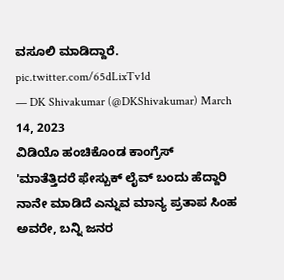ವಸೂಲಿ ಮಾಡಿದ್ದಾರೆ. pic.twitter.com/65dLixTv1d
— DK Shivakumar (@DKShivakumar) March 14, 2023
ವಿಡಿಯೊ ಹಂಚಿಕೊಂಡ ಕಾಂಗ್ರೆಸ್
'ಮಾತೆತ್ತಿದರೆ ಫೇಸ್ಬುಕ್ ಲೈವ್ ಬಂದು ಹೆದ್ದಾರಿ ನಾನೇ ಮಾಡಿದೆ ಎನ್ನುವ ಮಾನ್ಯ ಪ್ರತಾಪ ಸಿಂಹ ಅವರೇ, ಬನ್ನಿ ಜನರ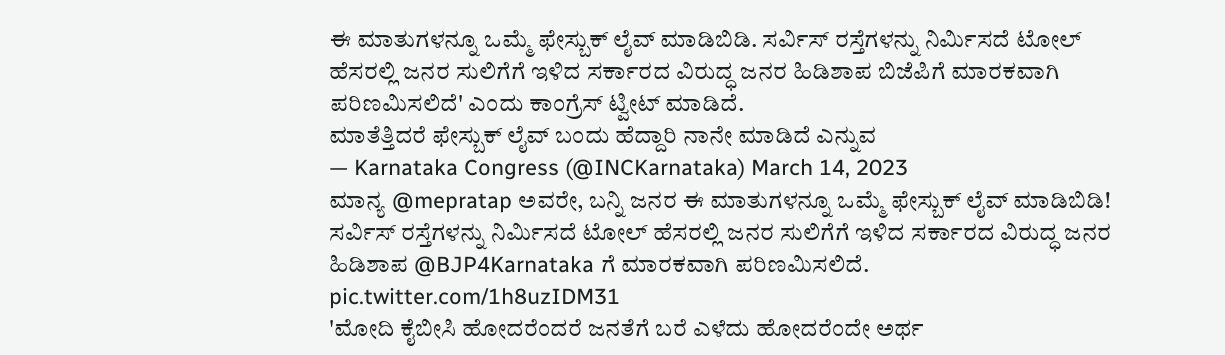ಈ ಮಾತುಗಳನ್ನೂ ಒಮ್ಮೆ ಫೇಸ್ಬುಕ್ ಲೈವ್ ಮಾಡಿಬಿಡಿ. ಸರ್ವಿಸ್ ರಸ್ತೆಗಳನ್ನು ನಿರ್ಮಿಸದೆ ಟೋಲ್ ಹೆಸರಲ್ಲಿ ಜನರ ಸುಲಿಗೆಗೆ ಇಳಿದ ಸರ್ಕಾರದ ವಿರುದ್ಧ ಜನರ ಹಿಡಿಶಾಪ ಬಿಜೆಪಿಗೆ ಮಾರಕವಾಗಿ ಪರಿಣಮಿಸಲಿದೆ' ಎಂದು ಕಾಂಗ್ರೆಸ್ ಟ್ವೀಟ್ ಮಾಡಿದೆ.
ಮಾತೆತ್ತಿದರೆ ಫೇಸ್ಬುಕ್ ಲೈವ್ ಬಂದು ಹೆದ್ದಾರಿ ನಾನೇ ಮಾಡಿದೆ ಎನ್ನುವ
— Karnataka Congress (@INCKarnataka) March 14, 2023
ಮಾನ್ಯ @mepratap ಅವರೇ, ಬನ್ನಿ ಜನರ ಈ ಮಾತುಗಳನ್ನೂ ಒಮ್ಮೆ ಫೇಸ್ಬುಕ್ ಲೈವ್ ಮಾಡಿಬಿಡಿ!
ಸರ್ವಿಸ್ ರಸ್ತೆಗಳನ್ನು ನಿರ್ಮಿಸದೆ ಟೋಲ್ ಹೆಸರಲ್ಲಿ ಜನರ ಸುಲಿಗೆಗೆ ಇಳಿದ ಸರ್ಕಾರದ ವಿರುದ್ಧ ಜನರ ಹಿಡಿಶಾಪ @BJP4Karnataka ಗೆ ಮಾರಕವಾಗಿ ಪರಿಣಮಿಸಲಿದೆ. pic.twitter.com/1h8uzIDM31
'ಮೋದಿ ಕೈಬೀಸಿ ಹೋದರೆಂದರೆ ಜನತೆಗೆ ಬರೆ ಎಳೆದು ಹೋದರೆಂದೇ ಅರ್ಥ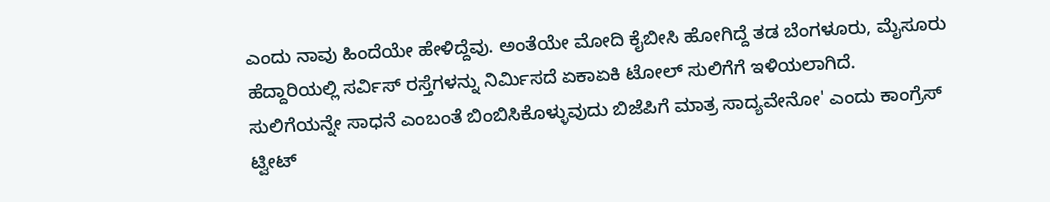ಎಂದು ನಾವು ಹಿಂದೆಯೇ ಹೇಳಿದ್ದೆವು. ಅಂತೆಯೇ ಮೋದಿ ಕೈಬೀಸಿ ಹೋಗಿದ್ದೆ ತಡ ಬೆಂಗಳೂರು, ಮೈಸೂರು ಹೆದ್ದಾರಿಯಲ್ಲಿ ಸರ್ವಿಸ್ ರಸ್ತೆಗಳನ್ನು ನಿರ್ಮಿಸದೆ ಏಕಾಏಕಿ ಟೋಲ್ ಸುಲಿಗೆಗೆ ಇಳಿಯಲಾಗಿದೆ. ಸುಲಿಗೆಯನ್ನೇ ಸಾಧನೆ ಎಂಬಂತೆ ಬಿಂಬಿಸಿಕೊಳ್ಳುವುದು ಬಿಜೆಪಿಗೆ ಮಾತ್ರ ಸಾದ್ಯವೇನೋ' ಎಂದು ಕಾಂಗ್ರೆಸ್ ಟ್ವೀಟ್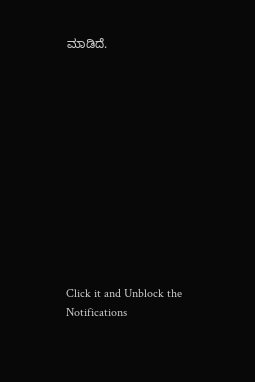ಮಾಡಿದೆ.












Click it and Unblock the Notifications